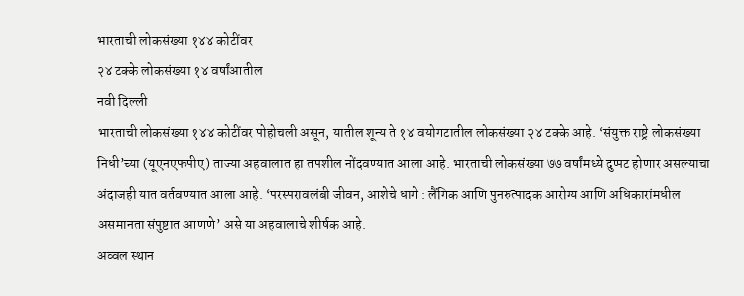भारताची लोकसंख्या १४४ कोटींवर
२४ टक्के लोकसंख्या १४ वर्षांआतील
नवी दिल्ली
भारताची लोकसंख्या १४४ कोटींवर पोहोचली असून, यातील शून्य ते १४ वयोगटातील लोकसंख्या २४ टक्के आहे. ‘संयुक्त राष्ट्रे लोकसंख्या निधी’च्या (यूएनएफपीए) ताज्या अहवालात हा तपशील नोंदवण्यात आला आहे. भारताची लोकसंख्या ७७ वर्षांमध्ये दुप्पट होणार असल्याचा अंदाजही यात वर्तवण्यात आला आहे. ‘परस्परावलंबी जीवन, आशेचे धागे : लैंगिक आणि पुनरुत्पादक आरोग्य आणि अधिकारांमधील असमानता संपुष्टात आणणे’ असे या अहवालाचे शीर्षक आहे.
अव्वल स्थान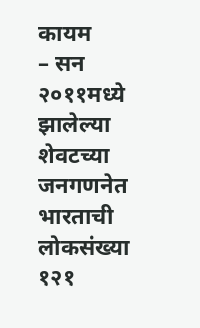कायम
– सन २०११मध्ये झालेल्या शेवटच्या जनगणनेत भारताची लोकसंख्या १२१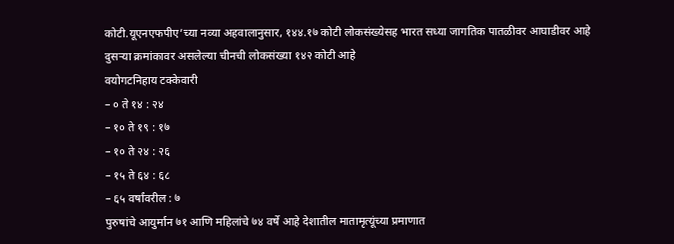कोटी.यूएनएफपीए’च्या नव्या अहवालानुसार, १४४.१७ कोटी लोकसंख्येसह भारत सध्या जागतिक पातळीवर आघाडीवर आहे
दुसऱ्या क्रमांकावर असलेल्या चीनची लोकसंख्या १४२ कोटी आहे
वयोगटनिहाय टक्केवारी
– ० ते १४ : २४
– १० ते १९ : १७
– १० ते २४ : २६
– १५ ते ६४ : ६८
– ६५ वर्षांवरील : ७
पुरुषांचे आयुर्मान ७१ आणि महिलांचे ७४ वर्षे आहे देशातील मातामृत्यूंच्या प्रमाणात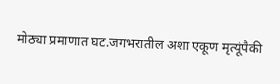मोठ्या प्रमाणात घट.जगभरातील अशा एकूण मृत्यूंपैकी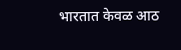भारतात केवळ आठ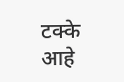टक्के आहे